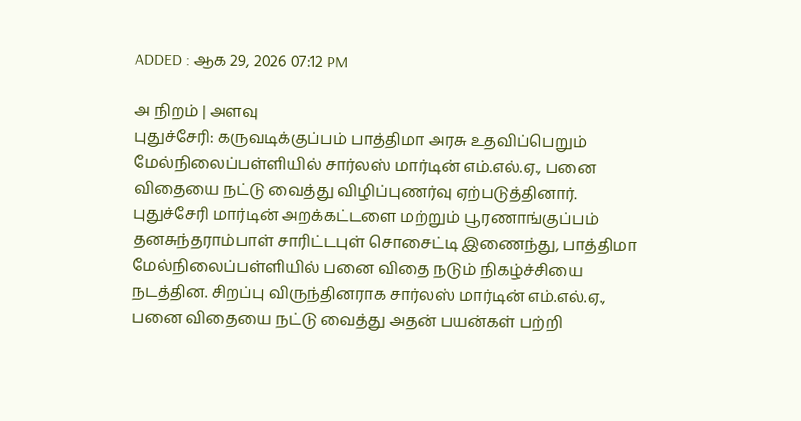ADDED : ஆக 29, 2026 07:12 PM

அ நிறம் | அளவு
புதுச்சேரி: கருவடிக்குப்பம் பாத்திமா அரசு உதவிப்பெறும் மேல்நிலைப்பள்ளியில் சார்லஸ் மார்டின் எம்.எல்.ஏ., பனை விதையை நட்டு வைத்து விழிப்புணர்வு ஏற்படுத்தினார்.
புதுச்சேரி மார்டின் அறக்கட்டளை மற்றும் பூரணாங்குப்பம் தனசுந்தராம்பாள் சாரிட்டபுள் சொசைட்டி இணைந்து, பாத்திமா மேல்நிலைப்பள்ளியில் பனை விதை நடும் நிகழ்ச்சியை நடத்தின. சிறப்பு விருந்தினராக சார்லஸ் மார்டின் எம்.எல்.ஏ., பனை விதையை நட்டு வைத்து அதன் பயன்கள் பற்றி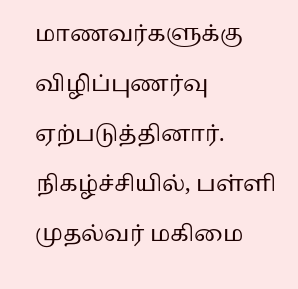மாணவர்களுக்கு விழிப்புணர்வு ஏற்படுத்தினார்.
நிகழ்ச்சியில், பள்ளி முதல்வர் மகிமை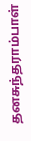தனசுந்தராம்பாள்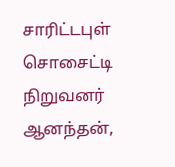சாரிட்டபுள் சொசைட்டி நிறுவனர் ஆனந்தன்,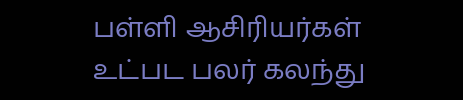பள்ளி ஆசிரியர்கள் உட்பட பலர் கலந்து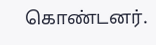கொண்டனர்.